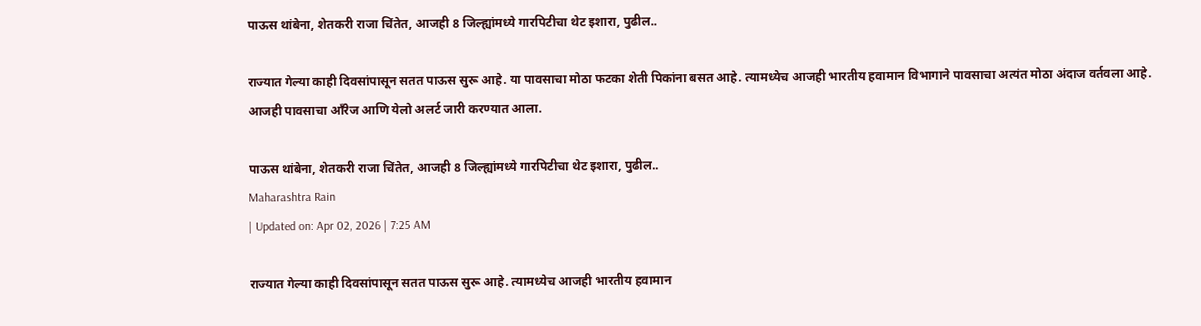पाऊस थांबेना, शेतकरी राजा चिंतेत, आजही 8 जिल्ह्यांमध्ये गारपिटीचा थेट इशारा, पुढील..

राज्यात गेल्या काही दिवसांपासून सतत पाऊस सुरू आहे. या पावसाचा मोठा फटका शेती पिकांना बसत आहे. त्यामध्येच आजही भारतीय हवामान विभागाने पावसाचा अत्यंत मोठा अंदाज वर्तवला आहे. आजही पावसाचा ऑंरेज आणि येलो अलर्ट जारी करण्यात आला.

पाऊस थांबेना, शेतकरी राजा चिंतेत, आजही 8 जिल्ह्यांमध्ये गारपिटीचा थेट इशारा, पुढील..
Maharashtra Rain
| Updated on: Apr 02, 2026 | 7:25 AM

राज्यात गेल्या काही दिवसांपासून सतत पाऊस सुरू आहे. त्यामध्येच आजही भारतीय हवामान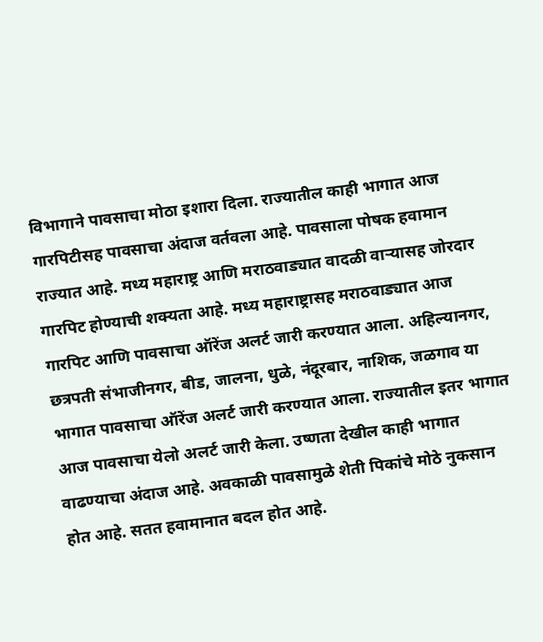विभागाने पावसाचा मोठा इशारा दिला. राज्यातील काही भागात आज गारपिटीसह पावसाचा अंदाज वर्तवला आहे. पावसाला पोषक हवामान राज्यात आहे. मध्य महाराष्ट्र आणि मराठवाड्यात वादळी वाऱ्यासह जोरदार गारपिट होण्याची शक्यता आहे. मध्य महाराष्ट्रासह मराठवाड्यात आज गारपिट आणि पावसाचा ऑरेंज अलर्ट जारी करण्यात आला. अहिल्यानगर, छत्रपती संभाजीनगर, बीड, जालना, धुळे, नंदूरबार, नाशिक, जळगाव या भागात पावसाचा ऑरेंज अलर्ट जारी करण्यात आला. राज्यातील इतर भागात आज पावसाचा येलो अलर्ट जारी केला. उष्णता देखील काही भागात वाढण्याचा अंदाज आहे. अवकाळी पावसामुळे शेती पिकांचे मोठे नुकसान होत आहे. सतत हवामानात बदल होत आहे.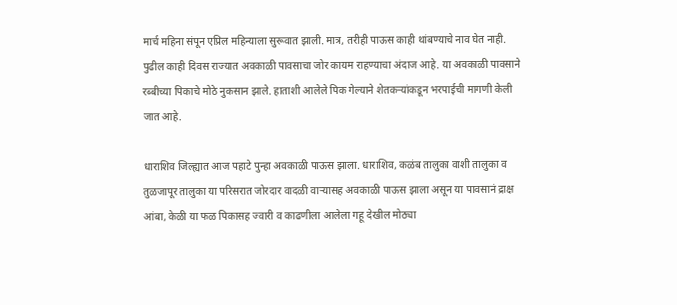मार्च महिना संपून एप्रिल महिन्याला सुरूवात झाली. मात्र, तरीही पाऊस काही थांबण्याचे नाव घेत नाही. पुढील काही दिवस राज्यात अवकाळी पावसाचा जोर कायम राहण्याचा अंदाज आहे. या अवकाळी पावसाने रब्बीच्या पिकाचे मोठे नुकसान झाले. हाताशी आलेले पिक गेल्याने शेतकऱ्यांकडून भरपाईची मागणी केली जात आहे.

धाराशिव जिल्ह्यात आज पहाटे पुन्हा अवकाळी पाऊस झाला. धाराशिव, कळंब तालुका वाशी तालुका व तुळजापूर तालुका या परिसरात जोरदार वादळी वाऱ्यासह अवकाळी पाऊस झाला असून या पावसानं द्राक्ष आंबा, केळी या फळ पिकासह ज्वारी व काढणीला आलेला गहू देखील मोठ्या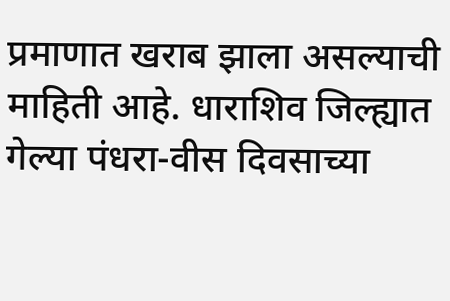प्रमाणात खराब झाला असल्याची माहिती आहे. धाराशिव जिल्ह्यात गेल्या पंधरा-वीस दिवसाच्या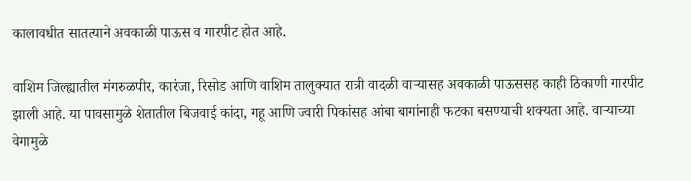कालावधीत सातत्याने अवकाळी पाऊस व गारपीट होत आहे.

वाशिम जिल्ह्यातील मंगरुळपीर, कारंजा, रिसोड आणि वाशिम तालुक्यात रात्री वादळी वाऱ्यासह अवकाळी पाऊससह काही ठिकाणी गारपीट झाली आहे. या पावसामुळे शेतातील बिजवाई कांदा, गहू आणि ज्वारी पिकांसह आंबा बागांनाही फटका बसण्याची शक्यता आहे. वाऱ्याच्या वेगामुळे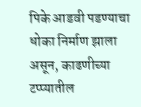पिके आडवी पडण्याचा धोका निर्माण झाला असून, काढणीच्या टप्प्यातील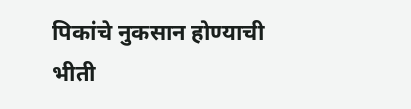पिकांचे नुकसान होण्याची भीती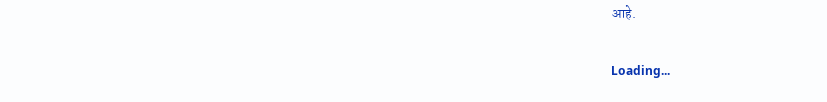आहे.

Loading...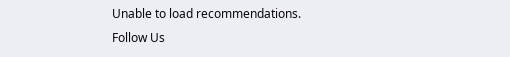Unable to load recommendations.
Follow Us